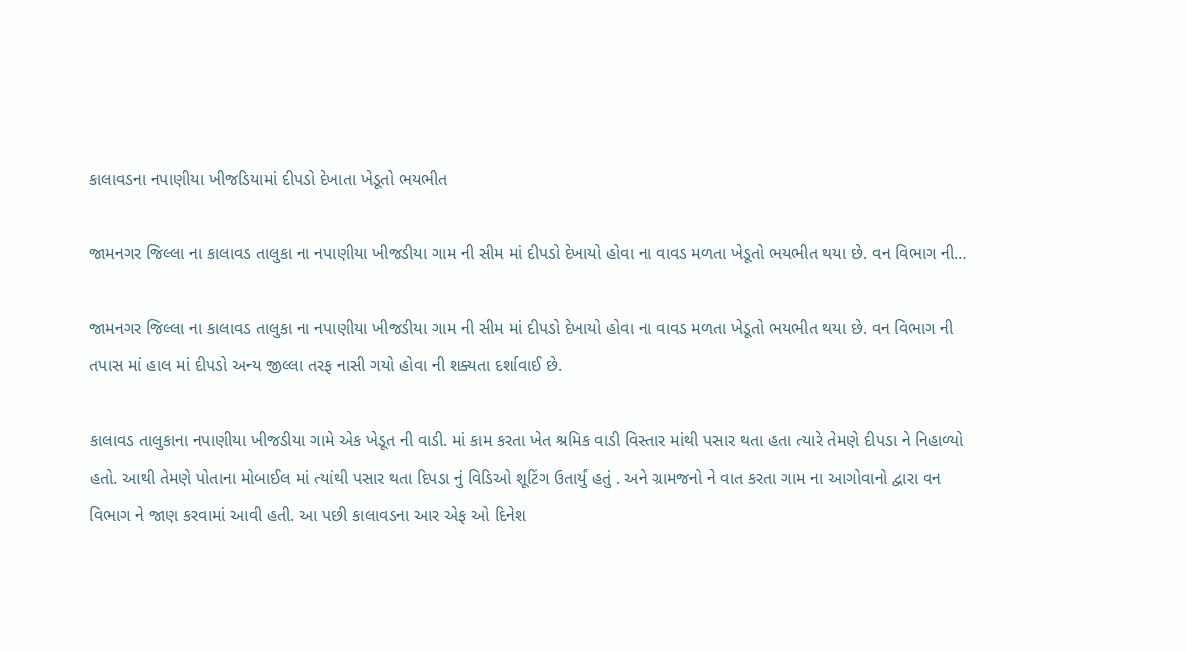કાલાવડના નપાણીયા ખીજડિયામાં દીપડો દેખાતા ખેડૂતો ભયભીત

જામનગર જિલ્લા ના કાલાવડ તાલુકા ના નપાણીયા ખીજડીયા ગામ ની સીમ માં દીપડો દેખાયો હોવા ના વાવડ મળતા ખેડૂતો ભયભીત થયા છે. વન વિભાગ ની…

જામનગર જિલ્લા ના કાલાવડ તાલુકા ના નપાણીયા ખીજડીયા ગામ ની સીમ માં દીપડો દેખાયો હોવા ના વાવડ મળતા ખેડૂતો ભયભીત થયા છે. વન વિભાગ ની તપાસ માં હાલ માં દીપડો અન્ય જીલ્લા તરફ નાસી ગયો હોવા ની શક્યતા દર્શાવાઈ છે.

કાલાવડ તાલુકાના નપાણીયા ખીજડીયા ગામે એક ખેડૂત ની વાડી. માં કામ કરતા ખેત શ્રમિક વાડી વિસ્તાર માંથી પસાર થતા હતા ત્યારે તેમણે દીપડા ને નિહાળ્યો હતો. આથી તેમણે પોતાના મોબાઈલ માં ત્યાંથી પસાર થતા દિપડા નું વિડિઓ શૂટિંગ ઉતાર્યું હતું . અને ગ્રામજનો ને વાત કરતા ગામ ના આગોવાનો દ્વારા વન વિભાગ ને જાણ કરવામાં આવી હતી. આ પછી કાલાવડના આર એફ ઓ દિનેશ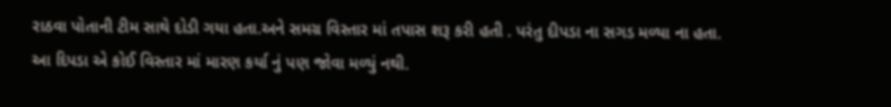રાઠવા પોતાની ટીમ સાથે દોડી ગયા હતા.અને સમગ્ર વિસ્તાર માં તપાસ શરૂ કરી હતી . પરંતુ દીપડા ના સગડ મળ્યા ના હતા. આ દિપડા એ કોઈ વિસ્તાર માં મારણ કર્યા નું પણ જોવા મળ્યું નથી.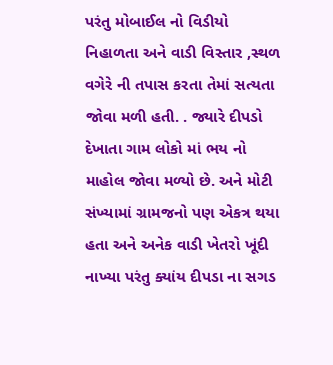પરંતુ મોબાઈલ નો વિડીયો નિહાળતા અને વાડી વિસ્તાર ,સ્થળ વગેરે ની તપાસ કરતા તેમાં સત્યતા જોવા મળી હતી. . જ્યારે દીપડો દેખાતા ગામ લોકો માં ભય નો માહોલ જોવા મળ્યો છે. અને મોટી સંખ્યામાં ગ્રામજનો પણ એકત્ર થયા હતા અને અનેક વાડી ખેતરો ખૂંદી નાખ્યા પરંતુ ક્યાંય દીપડા ના સગડ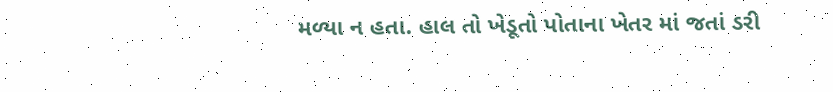મળ્યા ન હતા. હાલ તો ખેડૂતો પોતાના ખેતર માં જતાં ડરી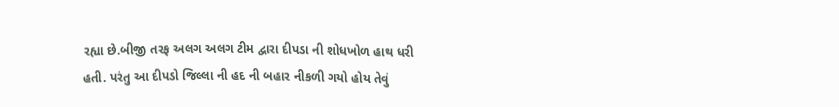રહ્યા છે.બીજી તરફ અલગ અલગ ટીમ દ્વારા દીપડા ની શોધખોળ હાથ ધરી હતી. પરંતુ આ દીપડો જિલ્લા ની હદ ની બહાર નીકળી ગયો હોય તેવું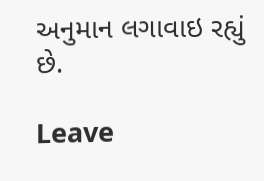અનુમાન લગાવાઇ રહ્યું છે.

Leave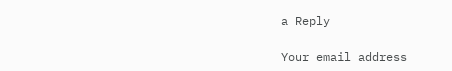a Reply

Your email address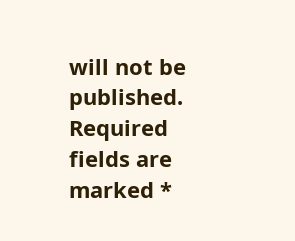will not be published. Required fields are marked *